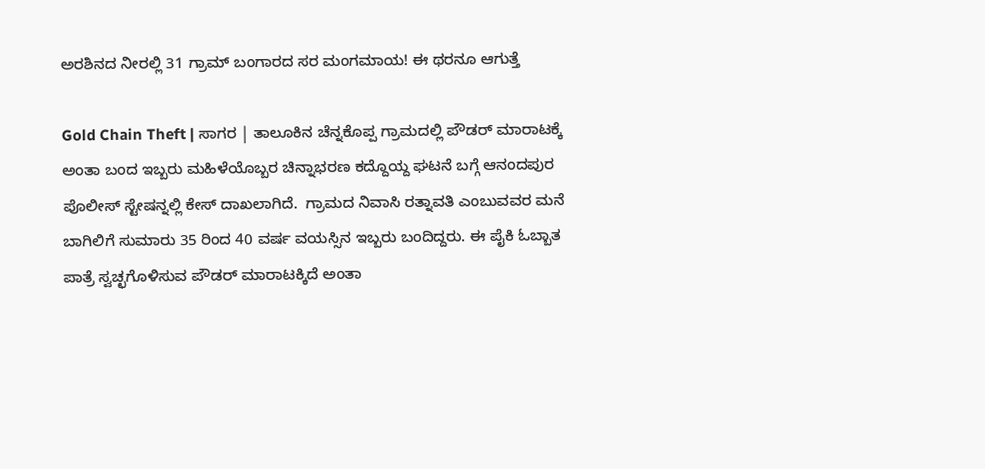ಅರಶಿನದ ನೀರಲ್ಲಿ 31 ಗ್ರಾಮ್ ಬಂಗಾರದ ಸರ ಮಂಗಮಾಯ! ಈ ಥರನೂ ಆಗುತ್ತೆ

Gold Chain Theft | ಸಾಗರ | ತಾಲೂಕಿನ ಚೆನ್ನಕೊಪ್ಪ ಗ್ರಾಮದಲ್ಲಿ ಪೌಡರ್ ಮಾರಾಟಕ್ಕೆ ಅಂತಾ ಬಂದ ಇಬ್ಬರು ಮಹಿಳೆಯೊಬ್ಬರ ಚಿನ್ನಾಭರಣ ಕದ್ದೊಯ್ದ ಘಟನೆ ಬಗ್ಗೆ ಆನಂದಪುರ ಪೊಲೀಸ್ ಸ್ಟೇಷನ್ನಲ್ಲಿ ಕೇಸ್ ದಾಖಲಾಗಿದೆ.  ಗ್ರಾಮದ ನಿವಾಸಿ ರತ್ನಾವತಿ ಎಂಬುವವರ ಮನೆ ಬಾಗಿಲಿಗೆ ಸುಮಾರು 35 ರಿಂದ 40 ವರ್ಷ ವಯಸ್ಸಿನ ಇಬ್ಬರು ಬಂದಿದ್ದರು. ಈ ಪೈಕಿ ಓಬ್ಬಾತ ಪಾತ್ರೆ ಸ್ವಚ್ಛಗೊಳಿಸುವ ಪೌಡರ್ ಮಾರಾಟಕ್ಕಿದೆ ಅಂತಾ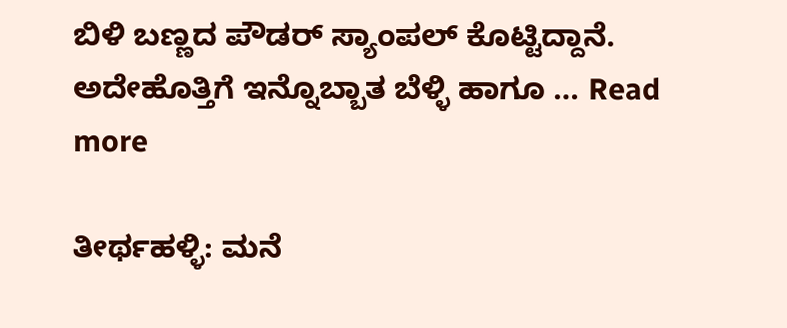ಬಿಳಿ ಬಣ್ಣದ ಪೌಡರ್ ಸ್ಯಾಂಪಲ್ ಕೊಟ್ಟಿದ್ದಾನೆ. ಅದೇಹೊತ್ತಿಗೆ ಇನ್ನೊಬ್ಬಾತ ಬೆಳ್ಳಿ ಹಾಗೂ … Read more

ತೀರ್ಥಹಳ್ಳಿ: ಮನೆ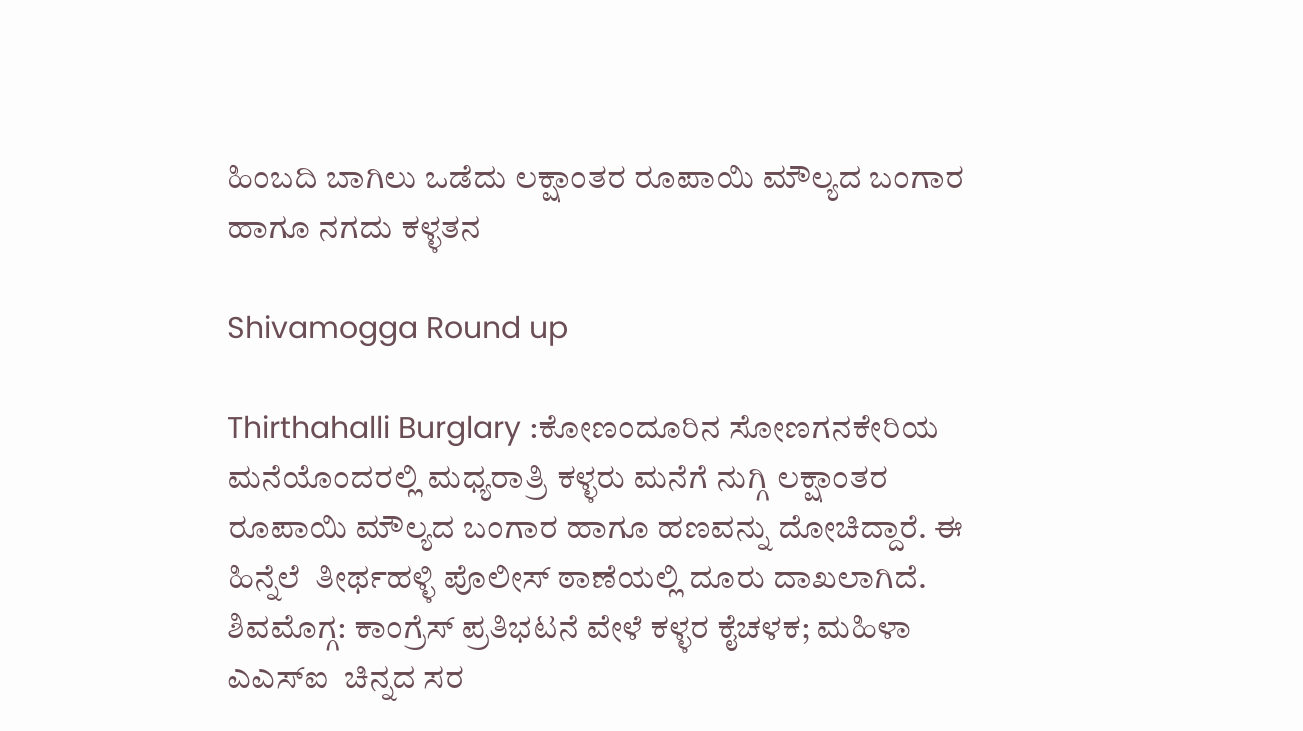ಹಿಂಬದಿ ಬಾಗಿಲು ಒಡೆದು ಲಕ್ಷಾಂತರ ರೂಪಾಯಿ ಮೌಲ್ಯದ ಬಂಗಾರ ಹಾಗೂ ನಗದು ಕಳ್ಳತನ

Shivamogga Round up

Thirthahalli Burglary :ಕೋಣಂದೂರಿನ ಸೋಣಗನಕೇರಿಯ ಮನೆಯೊಂದರಲ್ಲಿ ಮಧ್ಯರಾತ್ರಿ ಕಳ್ಳರು ಮನೆಗೆ ನುಗ್ಗಿ ಲಕ್ಷಾಂತರ ರೂಪಾಯಿ ಮೌಲ್ಯದ ಬಂಗಾರ ಹಾಗೂ ಹಣವನ್ನು ದೋಚಿದ್ದಾರೆ. ಈ ಹಿನ್ನೆಲೆ  ತೀರ್ಥಹಳ್ಳಿ ಪೊಲೀಸ್ ಠಾಣೆಯಲ್ಲಿ ದೂರು ದಾಖಲಾಗಿದೆ. ಶಿವಮೊಗ್ಗ: ಕಾಂಗ್ರೆಸ್‌ ಪ್ರತಿಭಟನೆ ವೇಳೆ ಕಳ್ಳರ ಕೈಚಳಕ; ಮಹಿಳಾ ಎಎಸ್‌ಐ  ಚಿನ್ನದ ಸರ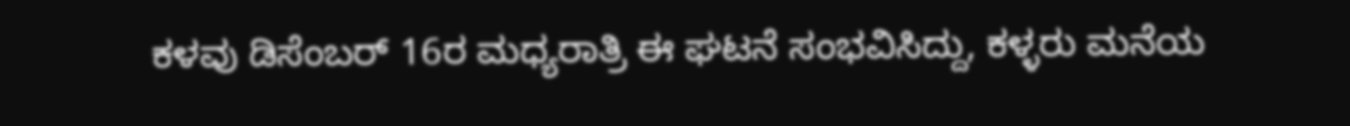ಕಳವು ಡಿಸೆಂಬರ್ 16ರ ಮಧ್ಯರಾತ್ರಿ ಈ ಘಟನೆ ಸಂಭವಿಸಿದ್ದು, ಕಳ್ಳರು ಮನೆಯ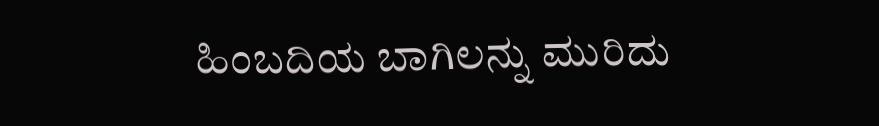ಹಿಂಬದಿಯ ಬಾಗಿಲನ್ನು ಮುರಿದು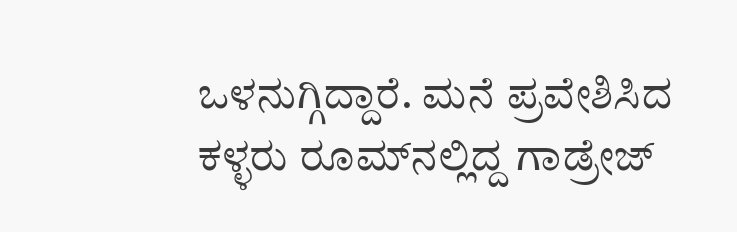ಒಳನುಗ್ಗಿದ್ದಾರೆ. ಮನೆ ಪ್ರವೇಶಿಸಿದ ಕಳ್ಳರು ರೂಮ್‌ನಲ್ಲಿದ್ದ ಗಾಡ್ರೇಜ್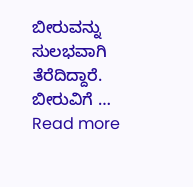ಬೀರುವನ್ನು ಸುಲಭವಾಗಿ ತೆರೆದಿದ್ದಾರೆ. ಬೀರುವಿಗೆ … Read more